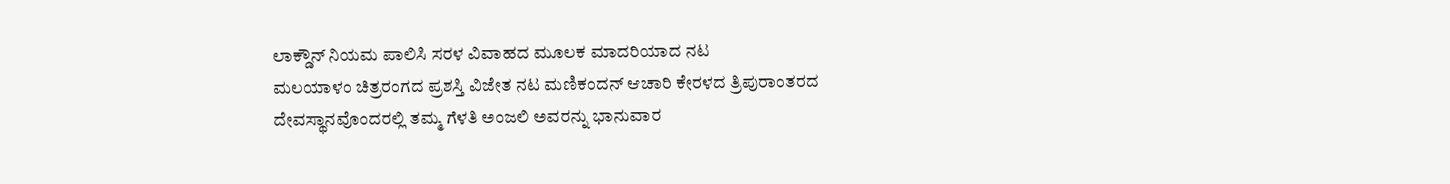ಲಾಕ್ಡೌನ್ ನಿಯಮ ಪಾಲಿಸಿ ಸರಳ ವಿವಾಹದ ಮೂಲಕ ಮಾದರಿಯಾದ ನಟ
ಮಲಯಾಳಂ ಚಿತ್ರರಂಗದ ಪ್ರಶಸ್ತಿ ವಿಜೇತ ನಟ ಮಣಿಕಂದನ್ ಆಚಾರಿ ಕೇರಳದ ತ್ರಿಪುರಾಂತರದ ದೇವಸ್ಥಾನವೊಂದರಲ್ಲಿ ತಮ್ಮ ಗೆಳತಿ ಅಂಜಲಿ ಅವರನ್ನು ಭಾನುವಾರ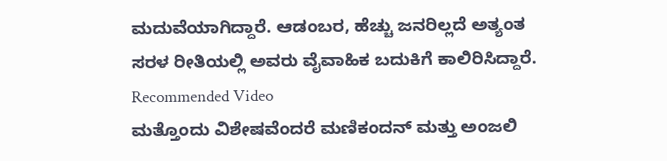ಮದುವೆಯಾಗಿದ್ದಾರೆ. ಆಡಂಬರ, ಹೆಚ್ಚು ಜನರಿಲ್ಲದೆ ಅತ್ಯಂತ ಸರಳ ರೀತಿಯಲ್ಲಿ ಅವರು ವೈವಾಹಿಕ ಬದುಕಿಗೆ ಕಾಲಿರಿಸಿದ್ದಾರೆ.
Recommended Video
ಮತ್ತೊಂದು ವಿಶೇಷವೆಂದರೆ ಮಣಿಕಂದನ್ ಮತ್ತು ಅಂಜಲಿ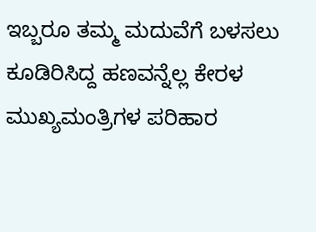ಇಬ್ಬರೂ ತಮ್ಮ ಮದುವೆಗೆ ಬಳಸಲು ಕೂಡಿರಿಸಿದ್ದ ಹಣವನ್ನೆಲ್ಲ ಕೇರಳ ಮುಖ್ಯಮಂತ್ರಿಗಳ ಪರಿಹಾರ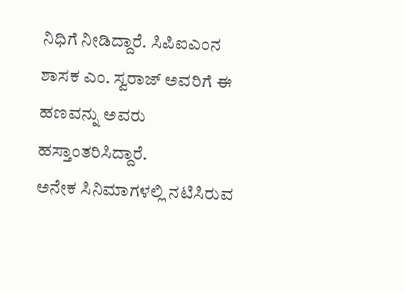ನಿಧಿಗೆ ನೀಡಿದ್ದಾರೆ. ಸಿಪಿಐಎಂನ ಶಾಸಕ ಎಂ. ಸ್ವರಾಜ್ ಅವರಿಗೆ ಈ ಹಣವನ್ನು ಅವರು ಹಸ್ತಾಂತರಿಸಿದ್ದಾರೆ.
ಅನೇಕ ಸಿನಿಮಾಗಳಲ್ಲಿ ನಟಿಸಿರುವ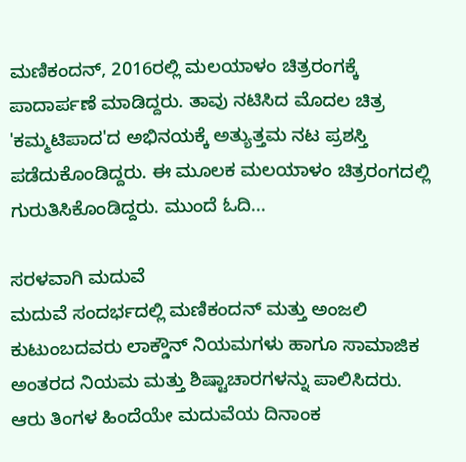ಮಣಿಕಂದನ್, 2016ರಲ್ಲಿ ಮಲಯಾಳಂ ಚಿತ್ರರಂಗಕ್ಕೆ ಪಾದಾರ್ಪಣೆ ಮಾಡಿದ್ದರು. ತಾವು ನಟಿಸಿದ ಮೊದಲ ಚಿತ್ರ 'ಕಮ್ಮಟಿಪಾದ'ದ ಅಭಿನಯಕ್ಕೆ ಅತ್ಯುತ್ತಮ ನಟ ಪ್ರಶಸ್ತಿ ಪಡೆದುಕೊಂಡಿದ್ದರು. ಈ ಮೂಲಕ ಮಲಯಾಳಂ ಚಿತ್ರರಂಗದಲ್ಲಿ ಗುರುತಿಸಿಕೊಂಡಿದ್ದರು. ಮುಂದೆ ಓದಿ...

ಸರಳವಾಗಿ ಮದುವೆ
ಮದುವೆ ಸಂದರ್ಭದಲ್ಲಿ ಮಣಿಕಂದನ್ ಮತ್ತು ಅಂಜಲಿ ಕುಟುಂಬದವರು ಲಾಕ್ಡೌನ್ ನಿಯಮಗಳು ಹಾಗೂ ಸಾಮಾಜಿಕ ಅಂತರದ ನಿಯಮ ಮತ್ತು ಶಿಷ್ಟಾಚಾರಗಳನ್ನು ಪಾಲಿಸಿದರು. ಆರು ತಿಂಗಳ ಹಿಂದೆಯೇ ಮದುವೆಯ ದಿನಾಂಕ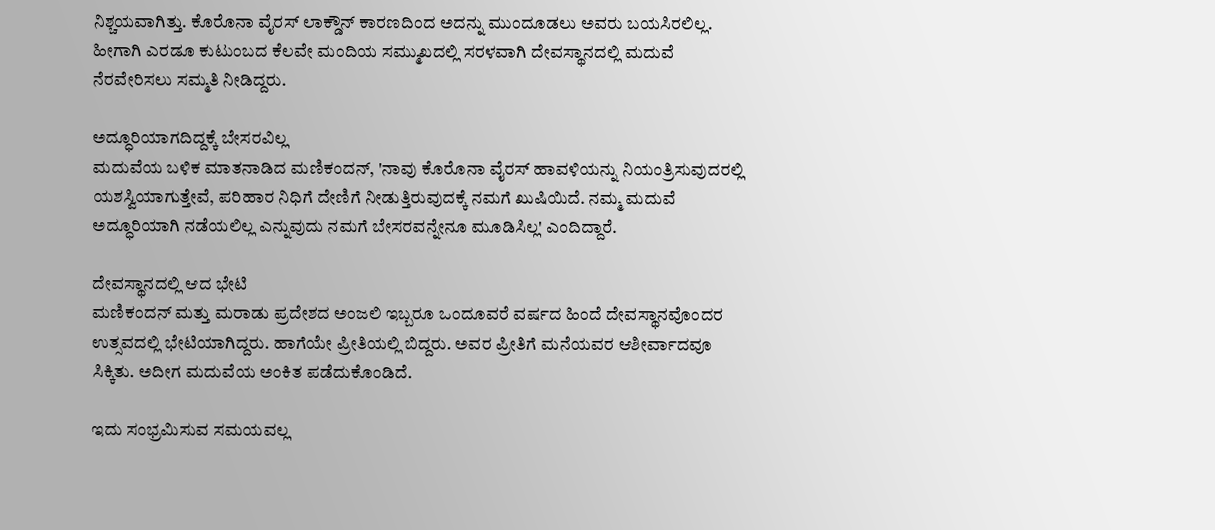ನಿಶ್ಚಯವಾಗಿತ್ತು. ಕೊರೊನಾ ವೈರಸ್ ಲಾಕ್ಡೌನ್ ಕಾರಣದಿಂದ ಅದನ್ನು ಮುಂದೂಡಲು ಅವರು ಬಯಸಿರಲಿಲ್ಲ. ಹೀಗಾಗಿ ಎರಡೂ ಕುಟುಂಬದ ಕೆಲವೇ ಮಂದಿಯ ಸಮ್ಮುಖದಲ್ಲಿ ಸರಳವಾಗಿ ದೇವಸ್ಥಾನದಲ್ಲಿ ಮದುವೆ ನೆರವೇರಿಸಲು ಸಮ್ಮತಿ ನೀಡಿದ್ದರು.

ಅದ್ಧೂರಿಯಾಗದಿದ್ದಕ್ಕೆ ಬೇಸರವಿಲ್ಲ
ಮದುವೆಯ ಬಳಿಕ ಮಾತನಾಡಿದ ಮಣಿಕಂದನ್, 'ನಾವು ಕೊರೊನಾ ವೈರಸ್ ಹಾವಳಿಯನ್ನು ನಿಯಂತ್ರಿಸುವುದರಲ್ಲಿ ಯಶಸ್ವಿಯಾಗುತ್ತೇವೆ, ಪರಿಹಾರ ನಿಧಿಗೆ ದೇಣಿಗೆ ನೀಡುತ್ತಿರುವುದಕ್ಕೆ ನಮಗೆ ಖುಷಿಯಿದೆ. ನಮ್ಮ ಮದುವೆ ಅದ್ಧೂರಿಯಾಗಿ ನಡೆಯಲಿಲ್ಲ ಎನ್ನುವುದು ನಮಗೆ ಬೇಸರವನ್ನೇನೂ ಮೂಡಿಸಿಲ್ಲ' ಎಂದಿದ್ದಾರೆ.

ದೇವಸ್ಥಾನದಲ್ಲಿ ಆದ ಭೇಟಿ
ಮಣಿಕಂದನ್ ಮತ್ತು ಮರಾಡು ಪ್ರದೇಶದ ಅಂಜಲಿ ಇಬ್ಬರೂ ಒಂದೂವರೆ ವರ್ಷದ ಹಿಂದೆ ದೇವಸ್ಥಾನವೊಂದರ ಉತ್ಸವದಲ್ಲಿ ಭೇಟಿಯಾಗಿದ್ದರು. ಹಾಗೆಯೇ ಪ್ರೀತಿಯಲ್ಲಿ ಬಿದ್ದರು. ಅವರ ಪ್ರೀತಿಗೆ ಮನೆಯವರ ಆಶೀರ್ವಾದವೂ ಸಿಕ್ಕಿತು. ಅದೀಗ ಮದುವೆಯ ಅಂಕಿತ ಪಡೆದುಕೊಂಡಿದೆ.

ಇದು ಸಂಭ್ರಮಿಸುವ ಸಮಯವಲ್ಲ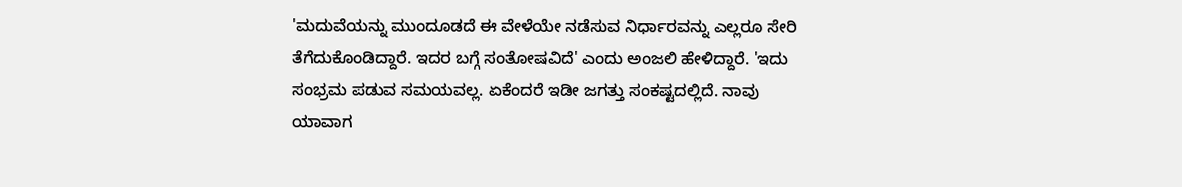'ಮದುವೆಯನ್ನು ಮುಂದೂಡದೆ ಈ ವೇಳೆಯೇ ನಡೆಸುವ ನಿರ್ಧಾರವನ್ನು ಎಲ್ಲರೂ ಸೇರಿ ತೆಗೆದುಕೊಂಡಿದ್ದಾರೆ. ಇದರ ಬಗ್ಗೆ ಸಂತೋಷವಿದೆ' ಎಂದು ಅಂಜಲಿ ಹೇಳಿದ್ದಾರೆ. 'ಇದು ಸಂಭ್ರಮ ಪಡುವ ಸಮಯವಲ್ಲ. ಏಕೆಂದರೆ ಇಡೀ ಜಗತ್ತು ಸಂಕಷ್ಟದಲ್ಲಿದೆ. ನಾವು ಯಾವಾಗ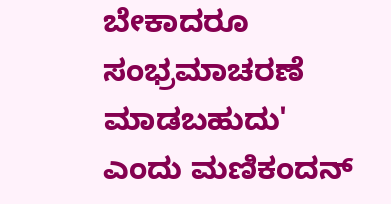ಬೇಕಾದರೂ ಸಂಭ್ರಮಾಚರಣೆ ಮಾಡಬಹುದು' ಎಂದು ಮಣಿಕಂದನ್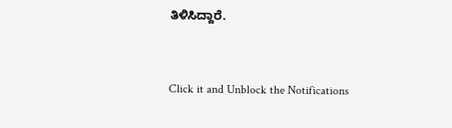ತಿಳಿಸಿದ್ದಾರೆ.


Click it and Unblock the Notifications